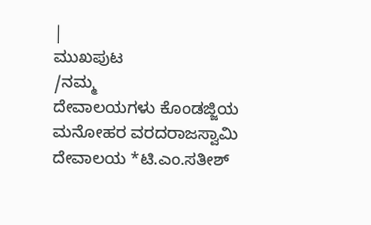|
ಮುಖಪುಟ
/ನಮ್ಮ
ದೇವಾಲಯಗಳು ಕೊಂಡಜ್ಜಿಯ ಮನೋಹರ ವರದರಾಜಸ್ವಾಮಿ ದೇವಾಲಯ *ಟಿ.ಎಂ.ಸತೀಶ್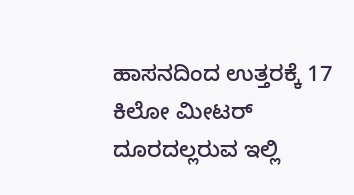ಹಾಸನದಿಂದ ಉತ್ತರಕ್ಕೆ 17 ಕಿಲೋ ಮೀಟರ್ ದೂರದಲ್ಲರುವ ಇಲ್ಲಿ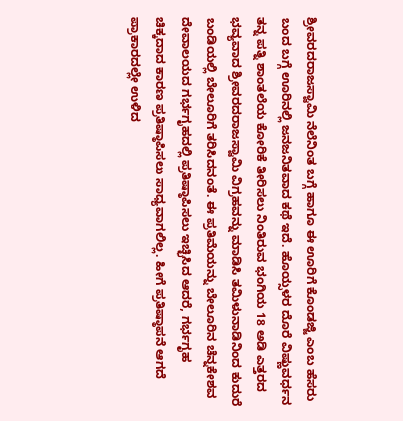ಶ್ರೀವರದರಾಜಸ್ವಾಮಿ ನೆಲೆನಿಂತ ಬಗ್ಗೆ ಹಾಗೂ ಈ ಊರಿಗೆ ಕೊಂಡಜ್ಜಿ ಎಂಬ ಹೆಸರು ಬಂದ ಬಗ್ಗೆ ಊರಿನಲ್ಲಿ ಜನಜನಿತವಾದ ಕಥೆ ಇದೆ. ಹೊಯ್ಸಳರ ದೊರೆ ವಿಷ್ಣುವರ್ಧನ ತನ್ನ ಪತ್ನಿ ಶಾಂತಲೆಯ ಕೋರಿಕೆ ತೀರಿಸಲು ನಿಂತಿರುವ ಭಂಗಿಯ 18 ಅಡಿ ಎತ್ತರದ ಭವ್ಯವಾದ ಶ್ರೀವರದರಾಜಸ್ವಾಮಿ ವಿಗ್ರಹವನ್ನು ಮಾಡಿಸಿ ತಮಿಳುನಾಡಿನಿಂದ ಕುದುರೆ ಬಂಡಿಯಲ್ಲಿ ಬೇಲೂರಿಗೆ ತರಿಸಿದನಂತೆ. ಈ ಪ್ರತಿಮೆಯನ್ನು ಬೇಲೂರಿನ ಚೆನ್ನಕೇಶವ ದೇವಾಲಯದ ಗರ್ಭಗೃಹದಲ್ಲಿ ಪ್ರತಿಷ್ಠಾಪಿಸಲು ಇಚ್ಛಿಸಿದ ಆದರೆ, ಗರ್ಭಗೃಹ ಚಿಕ್ಕದಾದ ಕಾರಣ ಪ್ರತಿಷ್ಠಾಪಿಸಲು ಸಾಧ್ಯವಾಗಲಿಲ್ಲ. ಹೀಗೆ ಪ್ರತಿಷ್ಠಾಪನೆ ಆಗದೆ ಪ್ರಾಕಾರದಲ್ಲೇ ಉಳಿದ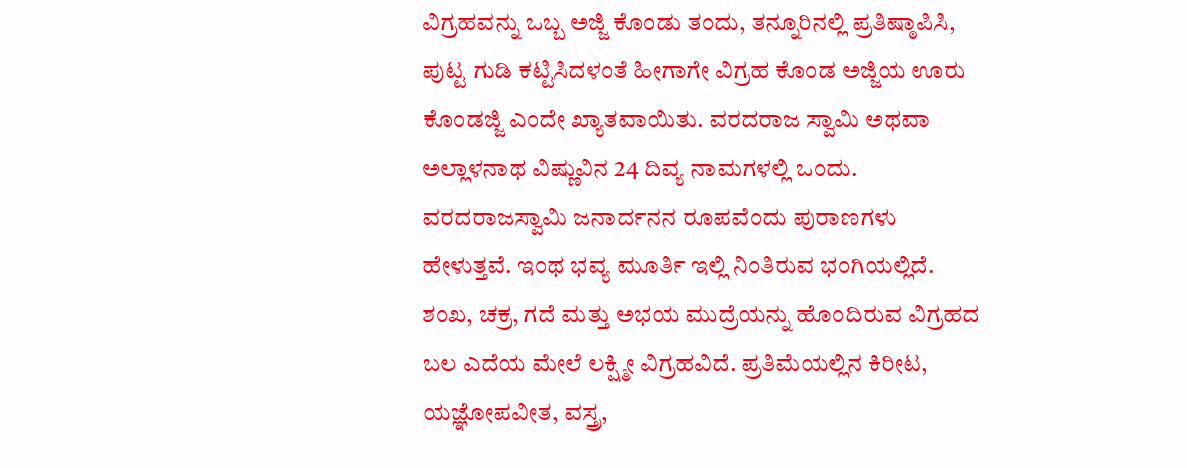ವಿಗ್ರಹವನ್ನು ಒಬ್ಬ ಅಜ್ಜಿ ಕೊಂಡು ತಂದು, ತನ್ನೂರಿನಲ್ಲಿ ಪ್ರತಿಷ್ಠಾಪಿಸಿ, ಪುಟ್ಟ ಗುಡಿ ಕಟ್ಟಿಸಿದಳಂತೆ ಹೀಗಾಗೇ ವಿಗ್ರಹ ಕೊಂಡ ಅಜ್ಜಿಯ ಊರು ಕೊಂಡಜ್ಜಿ ಎಂದೇ ಖ್ಯಾತವಾಯಿತು. ವರದರಾಜ ಸ್ವಾಮಿ ಅಥವಾ ಅಲ್ಲಾಳನಾಥ ವಿಷ್ಣುವಿನ 24 ದಿವ್ಯ ನಾಮಗಳಲ್ಲಿ ಒಂದು. ವರದರಾಜಸ್ವಾಮಿ ಜನಾರ್ದನನ ರೂಪವೆಂದು ಪುರಾಣಗಳು ಹೇಳುತ್ತವೆ. ಇಂಥ ಭವ್ಯ ಮೂರ್ತಿ ಇಲ್ಲಿ ನಿಂತಿರುವ ಭಂಗಿಯಲ್ಲಿದೆ. ಶಂಖ, ಚಕ್ರ, ಗದೆ ಮತ್ತು ಅಭಯ ಮುದ್ರೆಯನ್ನು ಹೊಂದಿರುವ ವಿಗ್ರಹದ ಬಲ ಎದೆಯ ಮೇಲೆ ಲಕ್ಷ್ಮೀ ವಿಗ್ರಹವಿದೆ. ಪ್ರತಿಮೆಯಲ್ಲಿನ ಕಿರೀಟ, ಯಜ್ಞೋಪವೀತ, ವಸ್ತ್ರ,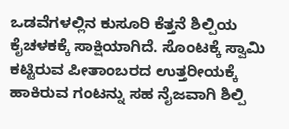ಒಡವೆಗಳಲ್ಲಿನ ಕುಸೂರಿ ಕೆತ್ತನೆ ಶಿಲ್ಪಿಯ ಕೈಚಳಕಕ್ಕೆ ಸಾಕ್ಷಿಯಾಗಿದೆ. ಸೊಂಟಕ್ಕೆ ಸ್ವಾಮಿ ಕಟ್ಟಿರುವ ಪೀತಾಂಬರದ ಉತ್ತರೀಯಕ್ಕೆ ಹಾಕಿರುವ ಗಂಟನ್ನು ಸಹ ನೈಜವಾಗಿ ಶಿಲ್ಪಿ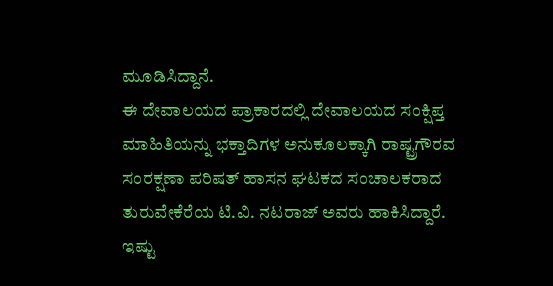ಮೂಡಿಸಿದ್ದಾನೆ.
ಈ ದೇವಾಲಯದ ಪ್ರಾಕಾರದಲ್ಲಿ ದೇವಾಲಯದ ಸಂಕ್ಷಿಪ್ತ ಮಾಹಿತಿಯನ್ನು ಭಕ್ತಾದಿಗಳ ಅನುಕೂಲಕ್ಕಾಗಿ ರಾಷ್ಟ್ರಗೌರವ ಸಂರಕ್ಷಣಾ ಪರಿಷತ್ ಹಾಸನ ಘಟಕದ ಸಂಚಾಲಕರಾದ ತುರುವೇಕೆರೆಯ ಟಿ.ವಿ. ನಟರಾಜ್ ಅವರು ಹಾಕಿಸಿದ್ದಾರೆ. ಇಷ್ಟು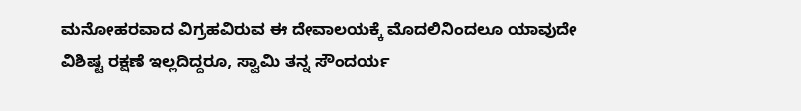ಮನೋಹರವಾದ ವಿಗ್ರಹವಿರುವ ಈ ದೇವಾಲಯಕ್ಕೆ ಮೊದಲಿನಿಂದಲೂ ಯಾವುದೇ ವಿಶಿಷ್ಟ ರಕ್ಷಣೆ ಇಲ್ಲದಿದ್ದರೂ, ಸ್ವಾಮಿ ತನ್ನ ಸೌಂದರ್ಯ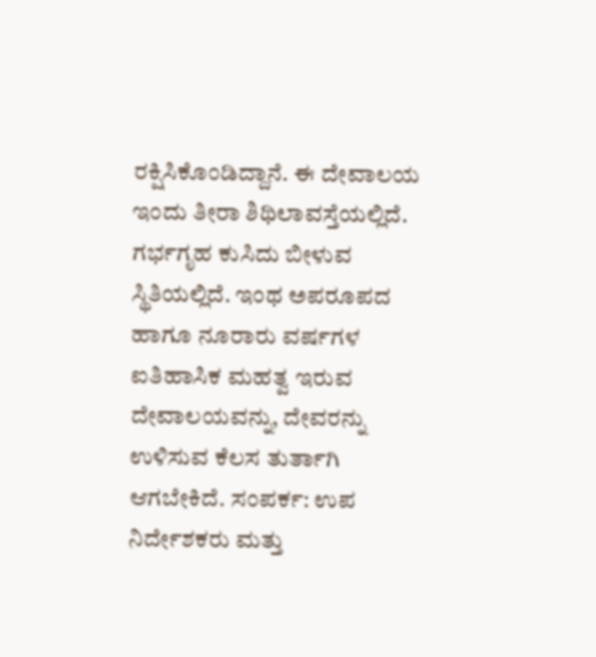ರಕ್ಷಿಸಿಕೊಂಡಿದ್ದಾನೆ. ಈ ದೇವಾಲಯ ಇಂದು ತೀರಾ ಶಿಥಿಲಾವಸ್ತೆಯಲ್ಲಿದೆ. ಗರ್ಭಗೃಹ ಕುಸಿದು ಬೀಳುವ ಸ್ಥಿತಿಯಲ್ಲಿದೆ. ಇಂಥ ಅಪರೂಪದ ಹಾಗೂ ನೂರಾರು ವರ್ಷಗಳ ಐತಿಹಾಸಿಕ ಮಹತ್ವ ಇರುವ ದೇವಾಲಯವನ್ನು, ದೇವರನ್ನು ಉಳಿಸುವ ಕೆಲಸ ತುರ್ತಾಗಿ ಆಗಬೇಕಿದೆ. ಸಂಪರ್ಕ: ಉಪ ನಿರ್ದೇಶಕರು ಮತ್ತು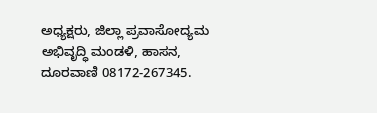ಅಧ್ಯಕ್ಷರು, ಜಿಲ್ಲಾ ಪ್ರವಾಸೋದ್ಯಮ ಅಭಿವೃದ್ಧಿ ಮಂಡಳಿ, ಹಾಸನ, ದೂರವಾಣಿ 08172-267345.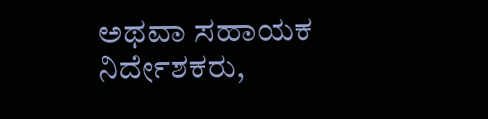ಅಥವಾ ಸಹಾಯಕ ನಿರ್ದೇಶಕರು,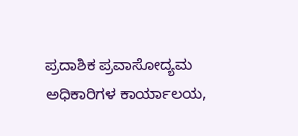ಪ್ರದಾಶಿಕ ಪ್ರವಾಸೋದ್ಯಮ ಅಧಿಕಾರಿಗಳ ಕಾರ್ಯಾಲಯ,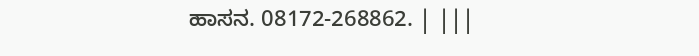ಹಾಸನ. 08172-268862. | |||